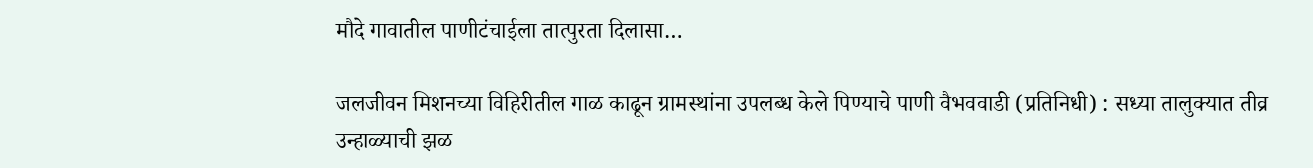मौदे गावातील पाणीटंचाईला तात्पुरता दिलासा…

जलजीवन मिशनच्या विहिरीतील गाळ काढून ग्रामस्थांना उपलब्ध केले पिण्याचे पाणी वैभववाडी (प्रतिनिधी) : सध्या तालुक्यात तीव्र उन्हाळ्याची झळ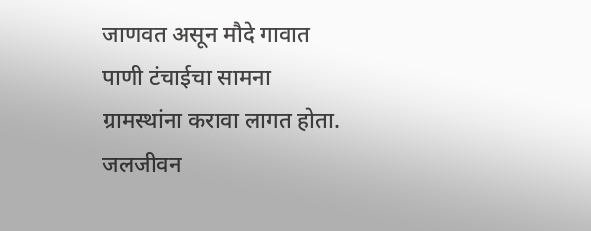जाणवत असून मौदे गावात पाणी टंचाईचा सामना ग्रामस्थांना करावा लागत होता. जलजीवन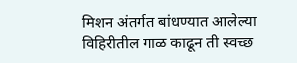मिशन अंतर्गत बांधण्यात आलेल्या विहिरीतील गाळ काढून ती स्वच्छ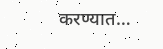करण्यात…